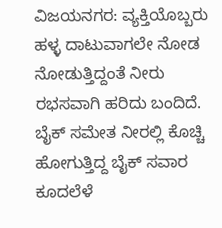ವಿಜಯನಗರ: ವ್ಯಕ್ತಿಯೊಬ್ಬರು ಹಳ್ಳ ದಾಟುವಾಗಲೇ ನೋಡ ನೋಡುತ್ತಿದ್ದಂತೆ ನೀರು ರಭಸವಾಗಿ ಹರಿದು ಬಂದಿದೆ. ಬೈಕ್ ಸಮೇತ ನೀರಲ್ಲಿ ಕೊಚ್ಚಿ ಹೋಗುತ್ತಿದ್ದ ಬೈಕ್ ಸವಾರ ಕೂದಲೆಳೆ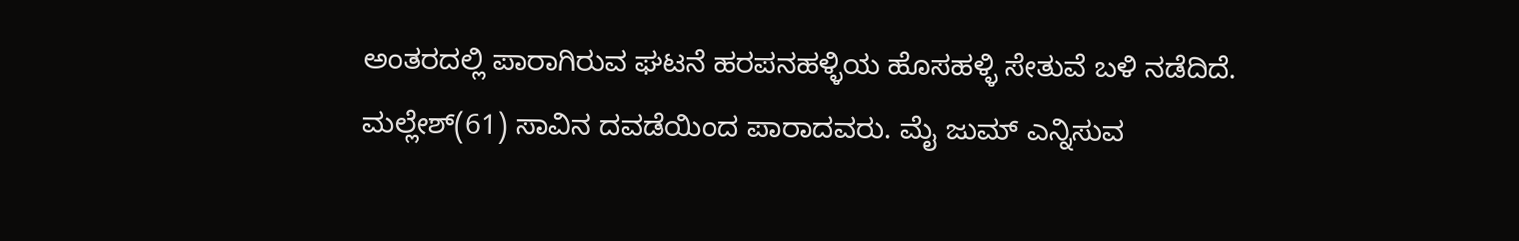ಅಂತರದಲ್ಲಿ ಪಾರಾಗಿರುವ ಘಟನೆ ಹರಪನಹಳ್ಳಿಯ ಹೊಸಹಳ್ಳಿ ಸೇತುವೆ ಬಳಿ ನಡೆದಿದೆ.
ಮಲ್ಲೇಶ್(61) ಸಾವಿನ ದವಡೆಯಿಂದ ಪಾರಾದವರು. ಮೈ ಜುಮ್ ಎನ್ನಿಸುವ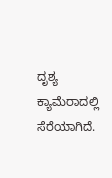ದೃಶ್ಯ ಕ್ಯಾಮೆರಾದಲ್ಲಿ ಸೆರೆಯಾಗಿದೆ.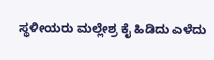ಸ್ಥಳೀಯರು ಮಲ್ಲೇಶ್ರ ಕೈ ಹಿಡಿದು ಎಳೆದು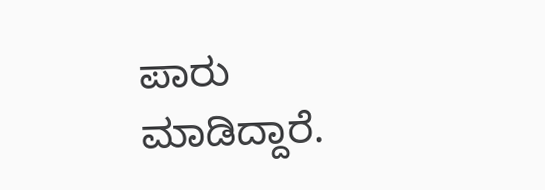ಪಾರು ಮಾಡಿದ್ದಾರೆ.